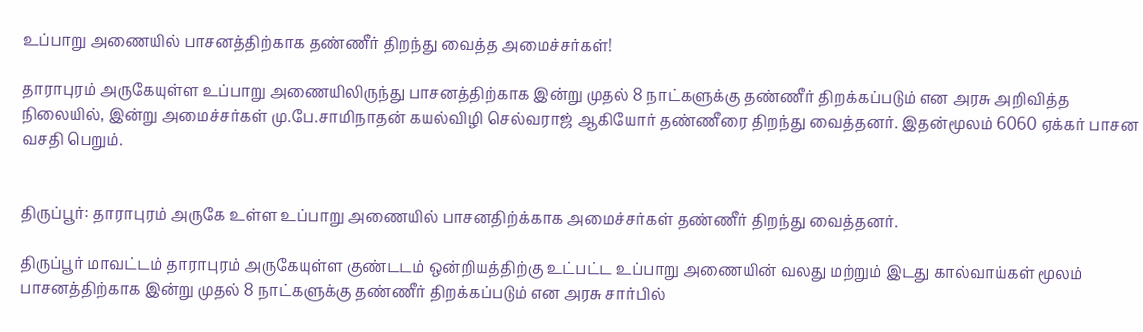உப்பாறு அணையில் பாசனத்திற்காக தண்ணீர் திறந்து வைத்த அமைச்சர்கள்!

தாராபுரம் அருகேயுள்ள உப்பாறு அணையிலிருந்து பாசனத்திற்காக இன்று முதல் 8 நாட்களுக்கு தண்ணீர் திறக்கப்படும் என அரசு அறிவித்த நிலையில், இன்று அமைச்சர்கள் மு.பே.சாமிநாதன் கயல்விழி செல்வராஜ் ஆகியோர் தண்ணீரை திறந்து வைத்தனர். இதன்மூலம் 6060 ஏக்கர் பாசன வசதி பெறும்.


திருப்பூர்: தாராபுரம் அருகே உள்ள உப்பாறு அணையில் பாசனதிற்க்காக அமைச்சர்கள் தண்ணீர் திறந்து வைத்தனர்.

திருப்பூர் மாவட்டம் தாராபுரம் அருகேயுள்ள குண்டடம் ஒன்றியத்திற்கு உட்பட்ட உப்பாறு அணையின் வலது மற்றும் இடது கால்வாய்கள் மூலம் பாசனத்திற்காக இன்று முதல் 8 நாட்களுக்கு தண்ணீர் திறக்கப்படும் என அரசு சார்பில்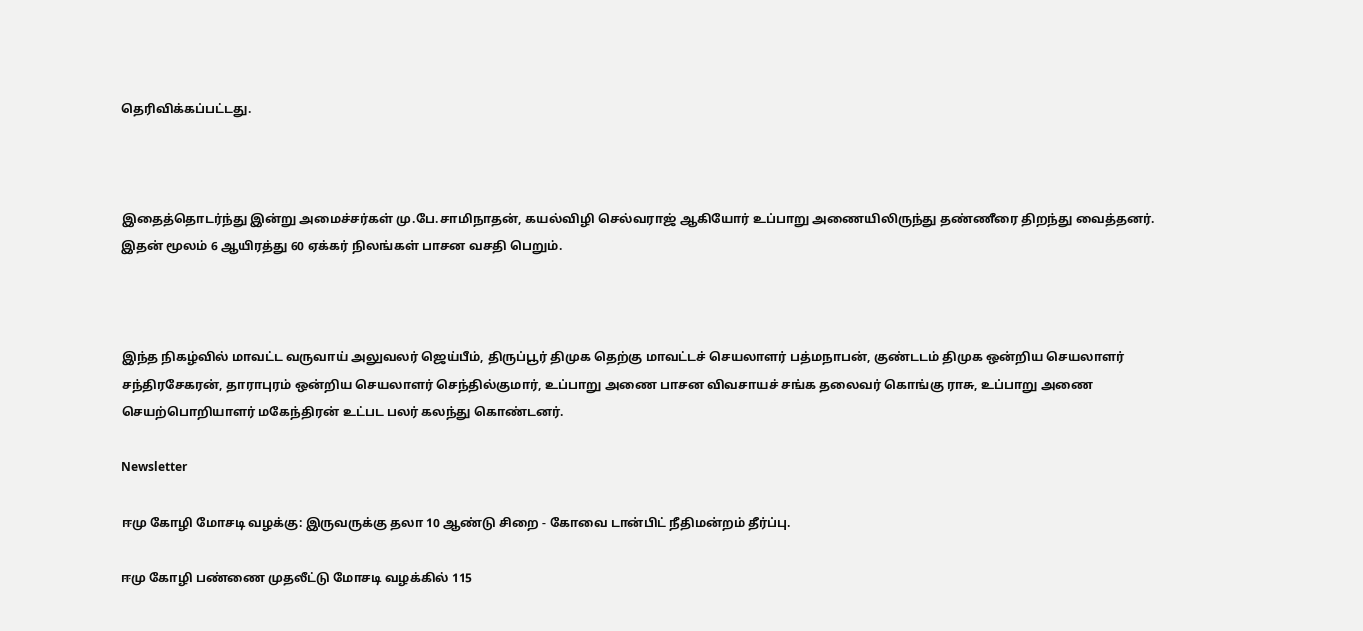தெரிவிக்கப்பட்டது.



இதைத்தொடர்ந்து இன்று அமைச்சர்கள் மு.பே.சாமிநாதன், கயல்விழி செல்வராஜ் ஆகியோர் உப்பாறு அணையிலிருந்து தண்ணீரை திறந்து வைத்தனர். இதன் மூலம் 6 ஆயிரத்து 60 ஏக்கர் நிலங்கள் பாசன வசதி பெறும்.



இந்த நிகழ்வில் மாவட்ட வருவாய் அலுவலர் ஜெய்பீம், திருப்பூர் திமுக தெற்கு மாவட்டச் செயலாளர் பத்மநாபன், குண்டடம் திமுக ஒன்றிய செயலாளர் சந்திரசேகரன், தாராபுரம் ஒன்றிய செயலாளர் செந்தில்குமார், உப்பாறு அணை பாசன விவசாயச் சங்க தலைவர் கொங்கு ராசு, உப்பாறு அணை செயற்பொறியாளர் மகேந்திரன் உட்பட பலர் கலந்து கொண்டனர்.

Newsletter

ஈமு கோழி மோசடி வழக்கு: இருவருக்கு தலா 10 ஆண்டு சிறை - கோவை டான்பிட் நீதிமன்றம் தீர்ப்பு.

ஈமு கோழி பண்ணை முதலீட்டு மோசடி வழக்கில் 115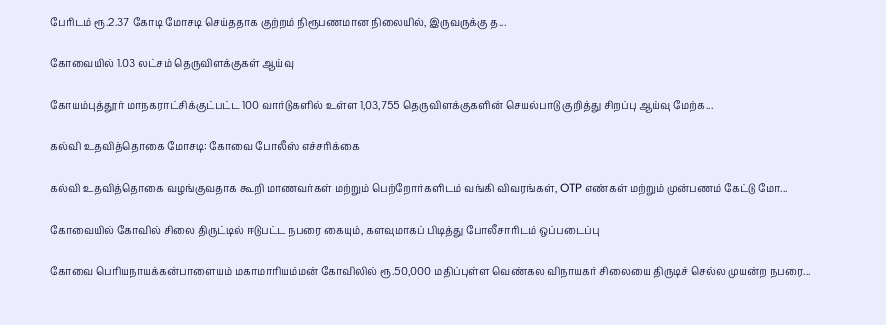பேரிடம் ரூ.2.37 கோடி மோசடி செய்ததாக குற்றம் நிரூபணமான நிலையில், இருவருக்கு த...

கோவையில் 1.03 லட்சம் தெருவிளக்குகள் ஆய்வு

கோயம்புத்தூர் மாநகராட்சிக்குட்பட்ட 100 வார்டுகளில் உள்ள 1,03,755 தெருவிளக்குகளின் செயல்பாடு குறித்து சிறப்பு ஆய்வு மேற்க...

கல்வி உதவித்தொகை மோசடி: கோவை போலீஸ் எச்சரிக்கை

கல்வி உதவித்தொகை வழங்குவதாக கூறி மாணவர்கள் மற்றும் பெற்றோர்களிடம் வங்கி விவரங்கள், OTP எண்கள் மற்றும் முன்பணம் கேட்டு மோ...

கோவையில் கோவில் சிலை திருட்டில் ஈடுபட்ட நபரை கையும், களவுமாகப் பிடித்து போலீசாரிடம் ஒப்படைப்பு

கோவை பெரியநாயக்கன்பாளையம் மகாமாரியம்மன் கோவிலில் ரூ.50,000 மதிப்புள்ள வெண்கல விநாயகர் சிலையை திருடிச் செல்ல முயன்ற நபரை...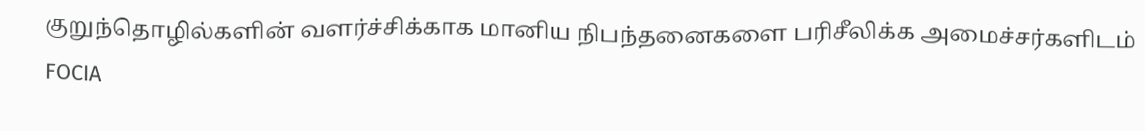குறுந்தொழில்களின் வளர்ச்சிக்காக மானிய நிபந்தனைகளை பரிசீலிக்க அமைச்சர்களிடம் FOCIA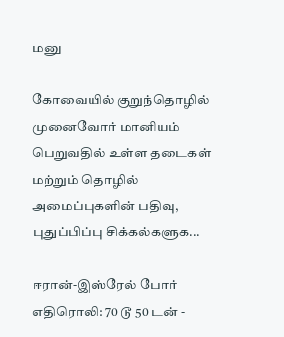மனு

கோவையில் குறுந்தொழில் முனைவோர் மானியம் பெறுவதில் உள்ள தடைகள் மற்றும் தொழில் அமைப்புகளின் பதிவு, புதுப்பிப்பு சிக்கல்களுக...

ஈரான்-இஸ்ரேல் போர் எதிரொலி: 70 டூ 50 டன் -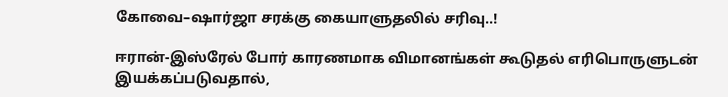கோவை–ஷார்ஜா சரக்கு கையாளுதலில் சரிவு..!

ஈரான்-இஸ்ரேல் போர் காரணமாக விமானங்கள் கூடுதல் எரிபொருளுடன் இயக்கப்படுவதால்,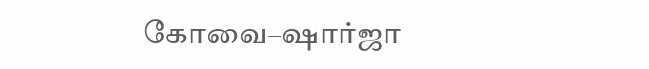கோவை–ஷார்ஜா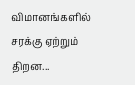விமானங்களில் சரக்கு ஏற்றும் திறன...